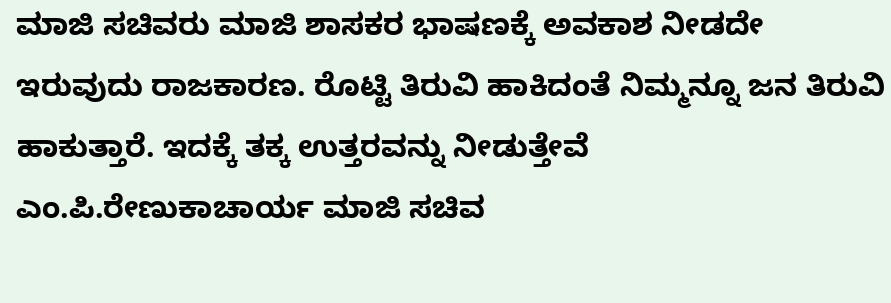ಮಾಜಿ ಸಚಿವರು ಮಾಜಿ ಶಾಸಕರ ಭಾಷಣಕ್ಕೆ ಅವಕಾಶ ನೀಡದೇ ಇರುವುದು ರಾಜಕಾರಣ. ರೊಟ್ಟಿ ತಿರುವಿ ಹಾಕಿದಂತೆ ನಿಮ್ಮನ್ನೂ ಜನ ತಿರುವಿ ಹಾಕುತ್ತಾರೆ. ಇದಕ್ಕೆ ತಕ್ಕ ಉತ್ತರವನ್ನು ನೀಡುತ್ತೇವೆ
ಎಂ.ಪಿ.ರೇಣುಕಾಚಾರ್ಯ ಮಾಜಿ ಸಚಿವ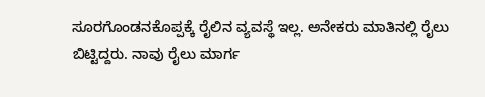ಸೂರಗೊಂಡನಕೊಪ್ಪಕ್ಕೆ ರೈಲಿನ ವ್ಯವಸ್ಥೆ ಇಲ್ಲ. ಅನೇಕರು ಮಾತಿನಲ್ಲಿ ರೈಲು ಬಿಟ್ಟಿದ್ದರು. ನಾವು ರೈಲು ಮಾರ್ಗ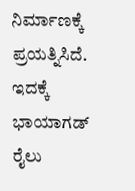ನಿರ್ಮಾಣಕ್ಕೆ ಪ್ರಯತ್ನಿಸಿದೆ. ಇದಕ್ಕೆ ಭಾಯಾಗಡ್ ರೈಲು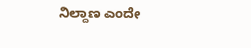ನಿಲ್ದಾಣ ಎಂದೇ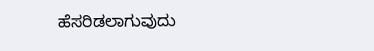ಹೆಸರಿಡಲಾಗುವುದು